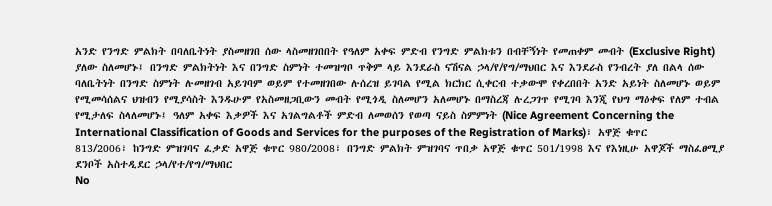አንድ የንግድ ምልክት በባለቤትነት ያስመዘገበ ሰው ላስመዘገበበት የዓለም አቀፍ ምድብ የንግድ ምልክቱን በብቸኝነት የመጠቀም መብት (Exclusive Right) ያለው ስለመሆኑ፤ በንግድ ምልክትነት እና በንግድ ስምነት ተመዝግቦ ጥቅም ላይ እንደራስ ናሽናል ኃላ/የ/የግ/ማህበር እና እንደራስ የንብረት ያለ በልላ ሰው ባለቤትነት በንግድ ስምነት ሉመዘገብ አይገባም ወይም የተመዘገበው ሉሰረዝ ይገባል የሚል ክርክር ሲቀርብ ተቃውሞ የቀረበበት አንድ አይነት ስለመሆኑ ወይም የሚመሳሰልና ህዝብን የሚያሳስት እንዱሁም የአስመዘጋቢውን መብት የሚጎዲ ስለመሆን አለመሆኑ በማስረጃ ሉረጋገጥ የሚገባ እንጂ የህግ ማዕቀፍ የለም ተብል የሚታለፍ ስላለመሆኑ፤ ዓለም አቀፍ እቃዎች እና አገልግልቶች ምድብ ለመወሰን የወጣ ናይስ ስምምነት (Nice Agreement Concerning the International Classification of Goods and Services for the purposes of the Registration of Marks)፣ አዋጅ ቁጥር 813/2006፣ ከንግድ ምዝገባና ፈቃድ አዋጅ ቁጥር 980/2008፣ በንግድ ምልክት ምዝገባና ጥበቃ አዋጅ ቁጥር 501/1998 እና የእነዚሁ አዋጆች ማስፈፀሚያ ደንቦች አስተዲደር ኃላ/የተ/የግ/ማህበር
No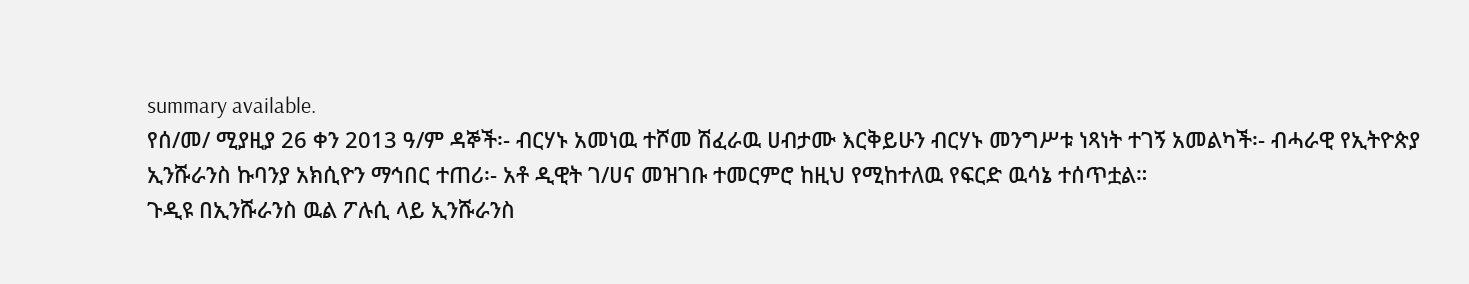summary available.
የሰ/መ/ ሚያዚያ 26 ቀን 2013 ዓ/ም ዳኞች፡- ብርሃኑ አመነዉ ተሾመ ሽፈራዉ ሀብታሙ እርቅይሁን ብርሃኑ መንግሥቱ ነጻነት ተገኝ አመልካች፡- ብሓራዊ የኢትዮጵያ ኢንሹራንስ ኩባንያ አክሲዮን ማኅበር ተጠሪ፡- አቶ ዲዊት ገ/ሀና መዝገቡ ተመርምሮ ከዚህ የሚከተለዉ የፍርድ ዉሳኔ ተሰጥቷል።
ጉዲዩ በኢንሹራንስ ዉል ፖሉሲ ላይ ኢንሹራንስ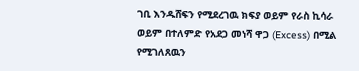ገቢ እንዱሸፍን የሚደረገዉ ክፍያ ወይም የራስ ኪሳራ ወይም በተለምድ የአደጋ መነሻ ዋጋ (Excess) በሚል የሚገለጸዉን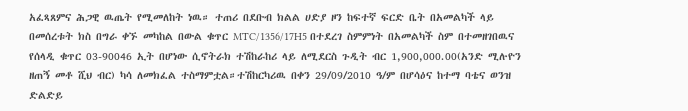አፈጻጸምና ሕጋዊ ዉጤት የሚመለከት ነዉ። ተጠሪ በደቡብ ክልል ሀድያ ዞን ከፍተኛ ፍርድ ቤት በአመልካች ላይ በመሰረቱት ክስ በግራ ቀኙ መካከል በውል ቁጥር MTC/1356/17H5 በተደረገ ስምምነት በአመልካች ስም በተመዘገበዉና የሰላዲ ቁጥር 03-90046 ኢት በሆነው ሲኖትራክ ተሽከራከሪ ላይ ለሚደርስ ጉዲት ብር 1,900,000.00(አንድ ሚሉዮን ዘጠኝ መቶ ሺህ ብር) ካሳ ለመክፈል ተስማምቷል።ተሽከርካሪዉ በቀን 29/09/2010 ዓ/ም በሆሳዕና ከተማ ባቴና ወንዝ ድልድይ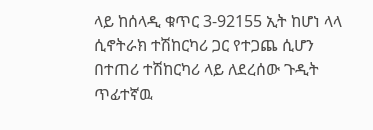ላይ ከሰላዲ ቁጥር 3-92155 ኢት ከሆነ ላላ ሲኖትራክ ተሽከርካሪ ጋር የተጋጨ ሲሆን በተጠሪ ተሽከርካሪ ላይ ለደረሰው ጉዲት ጥፊተኛዉ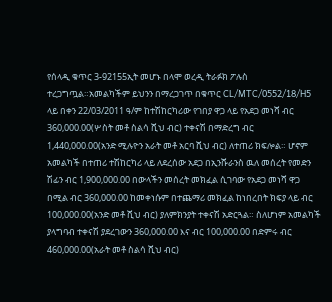የሰላዲ ቁጥር 3-92155ኢት መሆኑ በላሞ ወረዲ ትራፉክ ፖሉስ ተረጋግጧል።አመልካችም ይህንን በማረጋገጥ በቁጥር CL/MTC/0552/18/H5 ላይ በቀን 22/03/2011 ዓ/ም ከተሽከርካሪው የገበያ ዋጋ ላይ የአደጋ መነሻ ብር 360,000.00(ሦስት መቶ ስልሳ ሺህ ብር) ተቀናሽ በማድረግ ብር 1,440,000.00(አንድ ሚሉዮን አራት መቶ አርባ ሺህ ብር) ለተጠሪ ክፍሎል። ሆኖም አመልካች በተጠሪ ተሽከርካሪ ላይ ለደረሰው አደጋ በኢንሹራንስ ዉለ መሰረት የመድን ሽፊን ብር 1,900,000.00 በውላችን መሰረት መክፈል ሲገባው የአደጋ መነሻ ዋጋ በሚል ብር 360,000.00 ከመቀነሱም በተጨማሪ መክፈል ከነበረበት ክፍያ ላይ ብር 100,000.00(አንድ መቶ ሺህ ብር) ያለምክንያት ተቀናሽ አድርጓል። ስለሆነም አመልካች ያላግባብ ተቀናሽ ያደረገውን 360,000.00 እና ብር 100,000.00 በድምሩ ብር 460,000.00(አራት መቶ ስልሳ ሺህ ብር)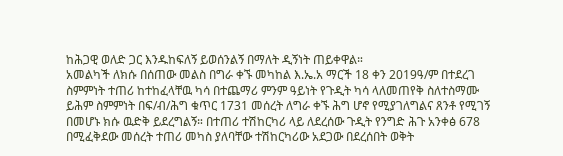ከሕጋዊ ወለድ ጋር እንዱከፍለኝ ይወሰንልኝ በማለት ዲኝነት ጠይቀዋል።
አመልካች ለክሱ በሰጠው መልስ በግራ ቀኙ መካከል እ.ኤ.አ ማርች 18 ቀን 2019ዓ/ም በተደረገ ስምምነት ተጠሪ ከተከፈላቸዉ ካሳ በተጨማሪ ምንም ዓይነት የጉዲት ካሳ ላለመጠየቅ ስለተስማሙ ይሕም ስምምነት በፍ/ብ/ሕግ ቁጥር 1731 መሰረት ለግራ ቀኙ ሕግ ሆኖ የሚያገለግልና ጸንቶ የሚገኝ በመሆኑ ክሱ ዉድቅ ይደረግልኝ። በተጠሪ ተሽከርካሪ ላይ ለደረሰው ጉዲት የንግድ ሕጉ አንቀፅ 678 በሚፈቅደው መሰረት ተጠሪ መካስ ያለባቸው ተሽከርካሪው አደጋው በደረሰበት ወቅት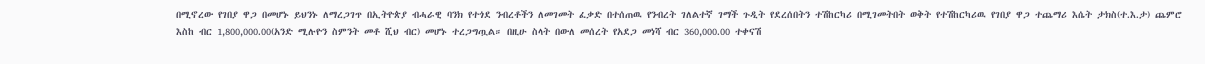በሚኖረው የገበያ ዋጋ በመሆኑ ይህንኑ ለማረጋገጥ በኢትዮጵያ ብሓራዊ ባንክ የተጎደ ንብረቶችን ለመገመት ፈቃድ በተሰጠዉ የንብረት ገለልተኛ ገማች ጉዲት የደረሰበትን ተሽከርካሪ በሚገመትበት ወቅት የተሽከርካሪዉ የገበያ ዋጋ ተጨማሪ እሴት ታክስ(ተ.እ.ታ) ጨምሮ እስከ ብር 1,800,000.00(አንድ ሚሉዮን ስምንት መቶ ሺህ ብር) መሆኑ ተረጋግጧል። በዚሁ ስላት በውለ መሰረት የአደጋ መነሻ ብር 360,000.00 ተቀናሽ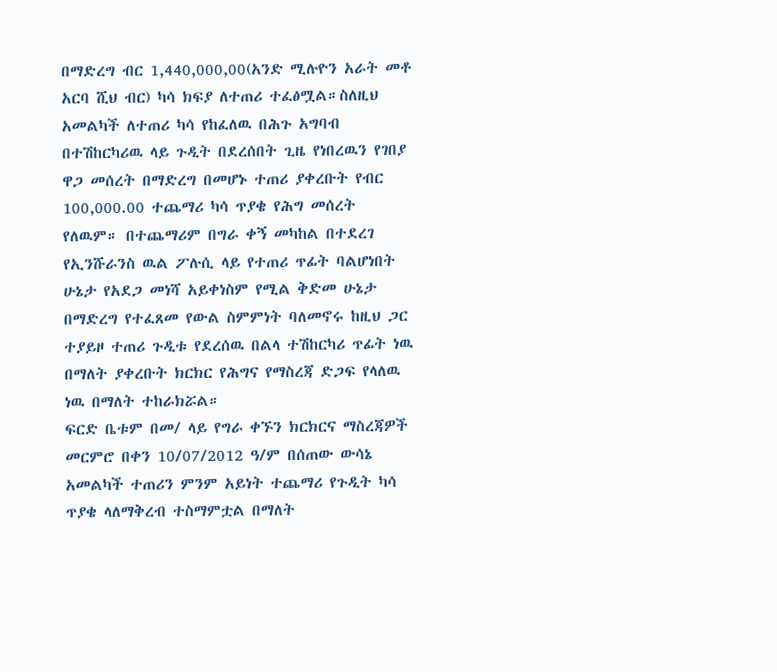በማድረግ ብር 1,440,000,00(አንድ ሚሉዮን አራት መቶ አርባ ሺህ ብር) ካሳ ክፍያ ለተጠሪ ተፈፅሟል።ስለዚህ አመልካች ለተጠሪ ካሳ የከፈለዉ በሕጉ አግባብ በተሽከርካሪዉ ላይ ጉዲት በደረሰበት ጊዜ የነበረዉን የገበያ ዋጋ መሰረት በማድረግ በመሆኑ ተጠሪ ያቀረቡት የብር 100,000.00 ተጨማሪ ካሳ ጥያቄ የሕግ መሰረት የለዉም። በተጨማሪም በግራ ቀኝ መካከል በተደረገ የኢንሹራንስ ዉል ፖሉሲ ላይ የተጠሪ ጥፊት ባልሆነበት ሁኔታ የአደጋ መነሻ አይቀነስም የሚል ቅድመ ሁኔታ በማድረግ የተፈጸመ የውል ስምምነት ባለመኖሩ ከዚህ ጋር ተያይዞ ተጠሪ ጉዲቱ የደረሰዉ በልላ ተሽከርካሪ ጥፊት ነዉ በማለት ያቀረቡት ክርክር የሕግና የማስረጃ ድጋፍ የላለዉ ነዉ በማለት ተከራክሯል።
ፍርድ ቤቱም በመ/ ላይ የግራ ቀኙን ክርክርና ማስረጃዎች መርምሮ በቀን 10/07/2012 ዓ/ም በሰጠው ውሳኔ አመልካች ተጠሪን ምንም አይነት ተጨማሪ የጉዲት ካሳ ጥያቄ ላለማቅረብ ተስማምቷል በማለት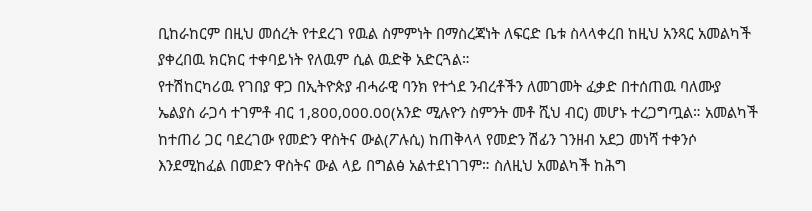ቢከራከርም በዚህ መሰረት የተደረገ የዉል ስምምነት በማስረጃነት ለፍርድ ቤቱ ስላላቀረበ ከዚህ አንጻር አመልካች ያቀረበዉ ክርክር ተቀባይነት የለዉም ሲል ዉድቅ አድርጓል።
የተሽከርካሪዉ የገበያ ዋጋ በኢትዮጵያ ብሓራዊ ባንክ የተጎደ ንብረቶችን ለመገመት ፈቃድ በተሰጠዉ ባለሙያ ኤልያስ ራጋሳ ተገምቶ ብር 1,800,000.00(አንድ ሚሉዮን ስምንት መቶ ሺህ ብር) መሆኑ ተረጋግጧል። አመልካች ከተጠሪ ጋር ባደረገው የመድን ዋስትና ውል(ፖሉሲ) ከጠቅላላ የመድን ሽፊን ገንዘብ አደጋ መነሻ ተቀንሶ እንደሚከፈል በመድን ዋስትና ውል ላይ በግልፅ አልተደነገገም። ስለዚህ አመልካች ከሕግ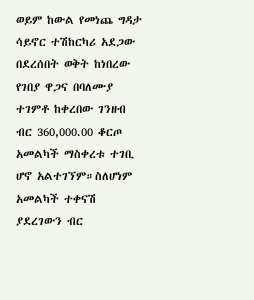ወይም ከውል የመነጨ ግዳታ ሳይኖር ተሽከርካሪ አደጋው በደረሰበት ወቅት ከነበረው የገበያ ዋጋና በባለሙያ ተገምቶ ከቀረበው ገንዘብ ብር 360,000.00 ቆርጦ አመልካች ማስቀረቱ ተገቢ ሆኖ አልተገኘም።ስለሆነም አመልካች ተቀናሽ ያደረገውን ብር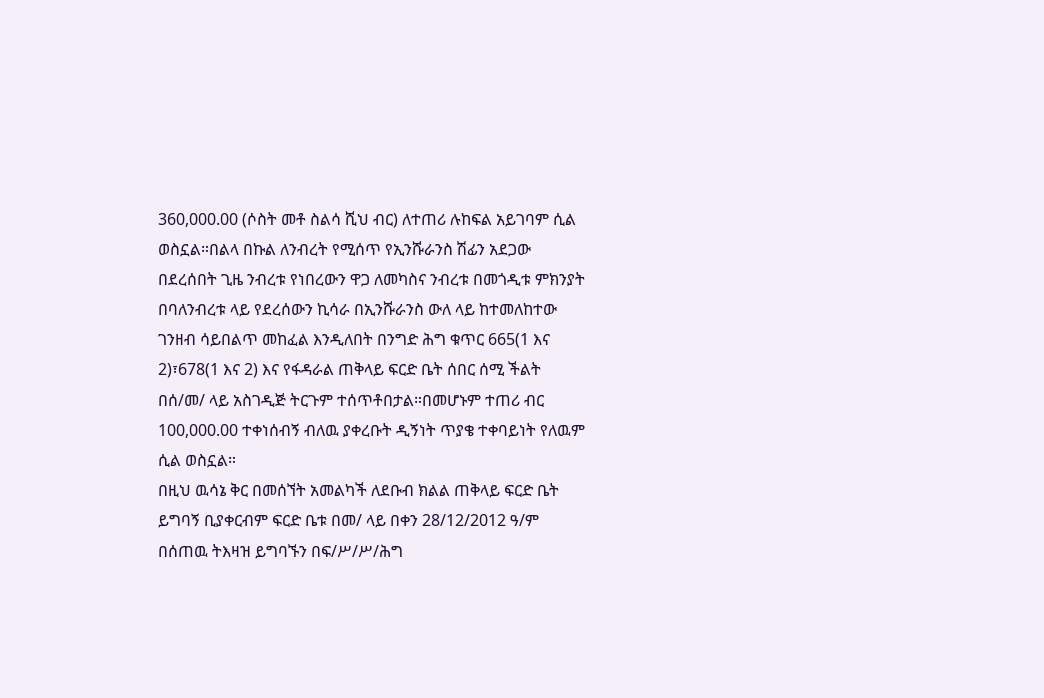360,000.00 (ሶስት መቶ ስልሳ ሺህ ብር) ለተጠሪ ሉከፍል አይገባም ሲል ወስኗል።በልላ በኩል ለንብረት የሚሰጥ የኢንሹራንስ ሽፊን አደጋው በደረሰበት ጊዜ ንብረቱ የነበረውን ዋጋ ለመካስና ንብረቱ በመጎዲቱ ምክንያት በባለንብረቱ ላይ የደረሰውን ኪሳራ በኢንሹራንስ ውለ ላይ ከተመለከተው ገንዘብ ሳይበልጥ መከፈል እንዲለበት በንግድ ሕግ ቁጥር 665(1 እና 2)፣678(1 እና 2) እና የፋዳራል ጠቅላይ ፍርድ ቤት ሰበር ሰሚ ችልት በሰ/መ/ ላይ አስገዲጅ ትርጉም ተሰጥቶበታል።በመሆኑም ተጠሪ ብር 100,000.00 ተቀነሰብኝ ብለዉ ያቀረቡት ዲኝነት ጥያቄ ተቀባይነት የለዉም ሲል ወስኗል።
በዚህ ዉሳኔ ቅር በመሰኘት አመልካች ለደቡብ ክልል ጠቅላይ ፍርድ ቤት ይግባኝ ቢያቀርብም ፍርድ ቤቱ በመ/ ላይ በቀን 28/12/2012 ዓ/ም በሰጠዉ ትእዛዝ ይግባኙን በፍ/ሥ/ሥ/ሕግ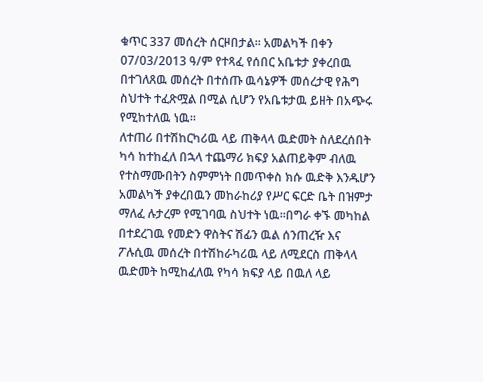ቁጥር 337 መሰረት ሰርዞበታል። አመልካች በቀን 07/03/2013 ዓ/ም የተጻፈ የሰበር አቤቱታ ያቀረበዉ በተገለጸዉ መሰረት በተሰጡ ዉሳኔዎች መሰረታዊ የሕግ ስህተት ተፈጽሟል በሚል ሲሆን የአቤቱታዉ ይዘት በአጭሩ የሚከተለዉ ነዉ።
ለተጠሪ በተሽከርካሪዉ ላይ ጠቅላላ ዉድመት ስለደረሰበት ካሳ ከተከፈለ በኋላ ተጨማሪ ክፍያ አልጠይቅም ብለዉ የተስማሙበትን ስምምነት በመጥቀስ ክሱ ዉድቅ እንዱሆን አመልካች ያቀረበዉን መከራከሪያ የሥር ፍርድ ቤት በዝምታ ማለፈ ሉታረም የሚገባዉ ስህተት ነዉ።በግራ ቀኙ መካከል በተደረገዉ የመድን ዋስትና ሽፊን ዉል ሰንጠረዥ እና ፖሉሲዉ መሰረት በተሽከራካሪዉ ላይ ለሚደርስ ጠቅላላ ዉድመት ከሚከፈለዉ የካሳ ክፍያ ላይ በዉለ ላይ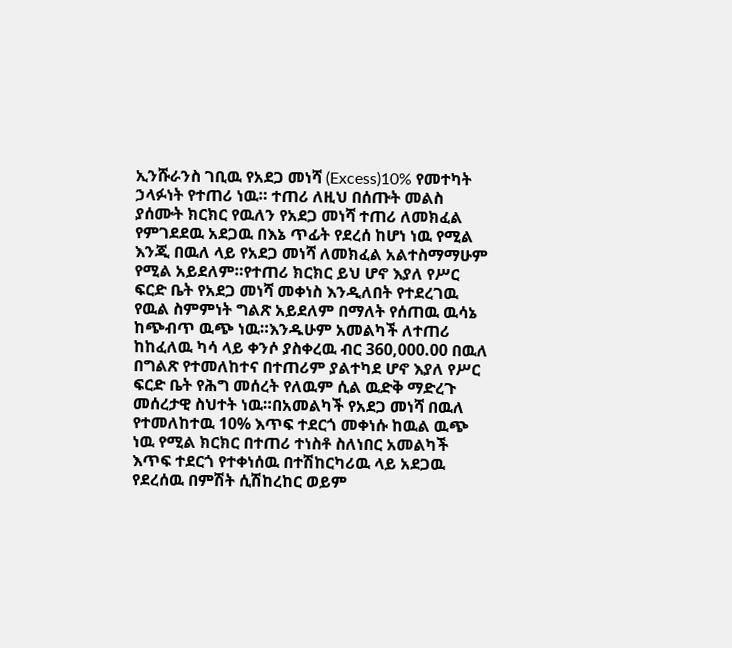ኢንሹራንስ ገቢዉ የአደጋ መነሻ (Excess)10% የመተካት ኃላፉነት የተጠሪ ነዉ። ተጠሪ ለዚህ በሰጡት መልስ ያሰሙት ክርክር የዉለን የአደጋ መነሻ ተጠሪ ለመክፈል የምገደደዉ አደጋዉ በእኔ ጥፊት የደረሰ ከሆነ ነዉ የሚል እንጂ በዉለ ላይ የአደጋ መነሻ ለመክፈል አልተስማማሁም የሚል አይደለም።የተጠሪ ክርክር ይህ ሆኖ እያለ የሥር ፍርድ ቤት የአደጋ መነሻ መቀነስ እንዲለበት የተደረገዉ የዉል ስምምነት ግልጽ አይደለም በማለት የሰጠዉ ዉሳኔ ከጭብጥ ዉጭ ነዉ።እንዱሁም አመልካች ለተጠሪ ከከፈለዉ ካሳ ላይ ቀንሶ ያስቀረዉ ብር 360,000.00 በዉለ በግልጽ የተመለከተና በተጠሪም ያልተካደ ሆኖ እያለ የሥር ፍርድ ቤት የሕግ መሰረት የለዉም ሲል ዉድቅ ማድረጉ መሰረታዊ ስህተት ነዉ።በአመልካች የአደጋ መነሻ በዉለ የተመለከተዉ 10% እጥፍ ተደርጎ መቀነሱ ከዉል ዉጭ ነዉ የሚል ክርክር በተጠሪ ተነስቶ ስለነበር አመልካች እጥፍ ተደርጎ የተቀነሰዉ በተሽከርካሪዉ ላይ አደጋዉ የደረሰዉ በምሽት ሲሽከረከር ወይም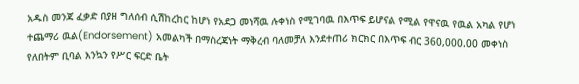አዱስ መንጃ ፈቃድ በያዘ ግለሰብ ሲሽከረከር ከሆነ የአደጋ መነሻዉ ሉቀነስ የሚገባዉ በእጥፍ ይሆናል የሚል የዋናዉ የዉል አካል የሆነ ተጨማሪ ዉል(Endorsement) አመልካች በማስረጃነት ማቅረብ ባለመቻለ እንደተጠሪ ክርክር በእጥፍ ብር 360,000.00 መቀነስ የለበትም ቢባል እንኳን የሥር ፍርድ ቤት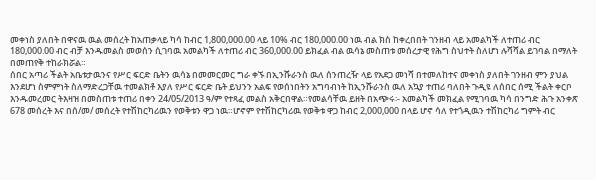መቀነስ ያለበት በዋናዉ ዉል መሰረት ከአጠቃላይ ካሳ ከብር 1,800,000.00 ላይ 10% ብር 180,000.00 ነዉ ብል ክስ ከቀረበበት ገንዘብ ላይ አመልካች ለተጠሪ ብር 180,000.00 ብር ብቻ እንዱመልስ መወሰን ሲገባዉ አመልካች ለተጠሪ ብር 360,000.00 ይክፈል ብል ዉሳኔ መስጠቱ መሰረታዊ የሕግ ስህተት ስለሆነ ሉሻሻል ይገባል በማለት በመጠየቅ ተከራክሯል።
ሰበር አጣሪ ችልት አቤቱታዉንና የሥር ፍርድ ቤትን ዉሳኔ በመመርመር ግራ ቀኙ በኢንሹራንስ ዉለ ሰንጠረዥ ላይ የአደጋ መነሻ በተመለከተና መቀነስ ያለበት ገንዘብ ምን ያህል እንደሆነ ስምምነት ስለማድረጋቸዉ ተመልክቶ እያለ የሥር ፍርድ ቤት ይህንን አልፍ የወሰነበትን አግባብነት ከኢንሹራንስ ዉለ አኳያ ተጠሪ ባለበት ጉዲዩ ለሰበር ሰሚ ችልት ቀርቦ እንዱመረመር ትእዛዝ በመስጠቱ ተጠሪ በቀን 24/05/2013 ዓ/ም የተጻፈ መልስ አቅርበዋል።የመልሳቸዉ ይዘት በአጭሩ፡- አመልካች መክፈል የሚገባዉ ካሳ በንግድ ሕጉ አንቀጽ 678 መሰረት እና በሰ/መ/ መሰረት የተሽከርካሪዉን የወቅቱን ዋጋ ነዉ።ሆኖም የተሽከርካሪዉ የወቅቱ ዋጋ ከብር 2,000,000 በላይ ሆኖ ሳለ የተጎዲዉን ተሽከርካሪ ግምት ብር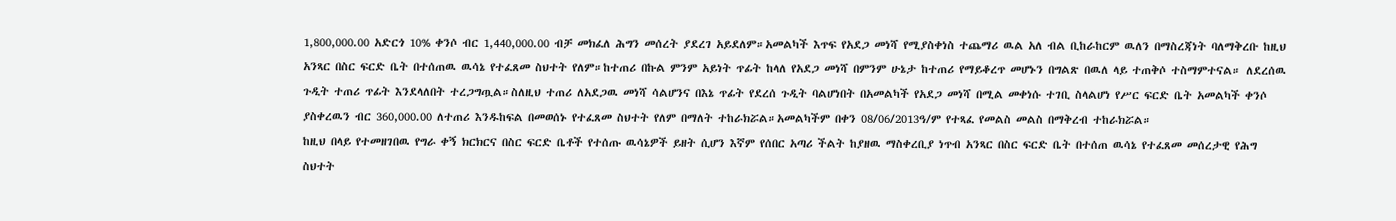1,800,000.00 አድርጎ 10% ቀንሶ ብር 1,440,000.00 ብቻ መክፈለ ሕግን መሰረት ያደረገ አይደለም።አመልካች እጥፍ የአደጋ መነሻ የሚያስቀነስ ተጨማሪ ዉል አለ ብል ቢከራከርም ዉለን በማስረጃነት ባለማቅረቡ ከዚህ አንጻር በስር ፍርድ ቤት በተሰጠዉ ዉሳኔ የተፈጸመ ስህተት የለም።ከተጠሪ በኩል ምንም አይነት ጥፊት ከላለ የአደጋ መነሻ በምንም ሁኔታ ከተጠሪ የማይቆረጥ መሆኑን በግልጽ በዉለ ላይ ተጠቅሶ ተስማምተናል። ለደረሰዉ ጉዲት ተጠሪ ጥፊት እንደላለበት ተረጋግጧል።ስለዚህ ተጠሪ ለአደጋዉ መነሻ ሳልሆንና በእኔ ጥፊት የደረሰ ጉዲት ባልሆነበት በአመልካች የአደጋ መነሻ በሚል መቀነሱ ተገቢ ስላልሆነ የሥር ፍርድ ቤት አመልካች ቀንሶ ያስቀረዉን ብር 360,000.00 ለተጠሪ እንዱከፍል በመወሰኑ የተፈጸመ ስህተት የለም በማለት ተከራክሯል።አመልካችም በቀን 08/06/2013ዓ/ም የተጻፈ የመልስ መልስ በማቅረብ ተከራክሯል።
ከዚህ በላይ የተመዘገበዉ የግራ ቀኝ ክርክርና በስር ፍርድ ቤቶች የተሰጡ ዉሳኔዎች ይዘት ሲሆን እኛም የሰበር አጣሪ ችልት ከያዘዉ ማስቀረቢያ ነጥብ አንጻር በስር ፍርድ ቤት በተሰጠ ዉሳኔ የተፈጸመ መሰረታዊ የሕግ ስህተት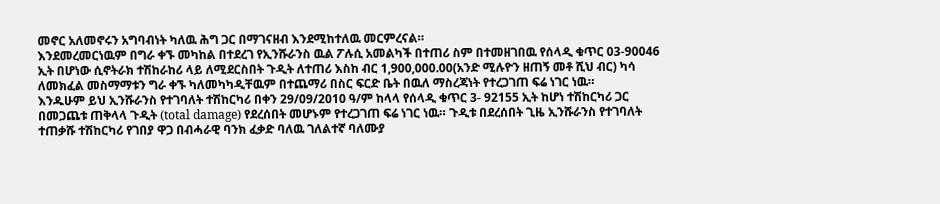መኖር አለመኖሩን አግባብነት ካለዉ ሕግ ጋር በማገናዘብ እንደሚከተለዉ መርምረናል።
እንደመረመርነዉም በግራ ቀኙ መካከል በተደረገ የኢንሹራንስ ዉል ፖሉሲ አመልካች በተጠሪ ስም በተመዘገበዉ የሰላዲ ቁጥር 03-90046 ኢት በሆነው ሲኖትራክ ተሽከራከሪ ላይ ለሚደርስበት ጉዲት ለተጠሪ እስከ ብር 1,900,000.00(አንድ ሚሉዮን ዘጠኝ መቶ ሺህ ብር) ካሳ ለመክፈል መስማማቱን ግራ ቀኙ ካለመካካዲቸዉም በተጨማሪ በስር ፍርድ ቤት በዉለ ማስረጃነት የተረጋገጠ ፍሬ ነገር ነዉ።
እንዱሁም ይህ ኢንሹራንስ የተገባለት ተሽከርካሪ በቀን 29/09/2010 ዓ/ም ከላላ የሰላዲ ቁጥር 3- 92155 ኢት ከሆነ ተሽከርካሪ ጋር በመጋጨቱ ጠቅላላ ጉዲት (total damage) የደረሰበት መሆኑም የተረጋገጠ ፍሬ ነገር ነዉ። ጉዲቱ በደረሰበት ጊዜ ኢንሹራንስ የተገባለት ተጠቃሹ ተሽከርካሪ የገበያ ዋጋ በብሓራዊ ባንክ ፈቃድ ባለዉ ገለልተኛ ባለሙያ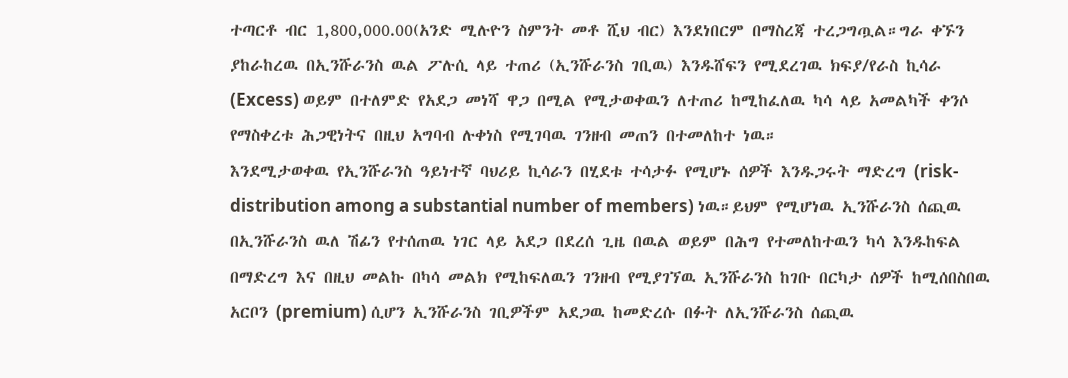ተጣርቶ ብር 1,800,000.00(አንድ ሚሉዮን ስምንት መቶ ሺህ ብር) እንደነበርም በማስረጃ ተረጋግጧል።ግራ ቀኙን ያከራከረዉ በኢንሹራንስ ዉል ፖሉሲ ላይ ተጠሪ (ኢንሹራንስ ገቢዉ) እንዱሸፍን የሚደረገዉ ክፍያ/የራስ ኪሳራ (Excess) ወይም በተለምድ የአደጋ መነሻ ዋጋ በሚል የሚታወቀዉን ለተጠሪ ከሚከፈለዉ ካሳ ላይ አመልካች ቀንሶ የማስቀረቱ ሕጋዊነትና በዚህ አግባብ ሉቀነስ የሚገባዉ ገንዘብ መጠን በተመለከተ ነዉ።
እንደሚታወቀዉ የኢንሹራንስ ዓይነተኛ ባህሪይ ኪሳራን በሂደቱ ተሳታፉ የሚሆኑ ሰዎች እንዱጋሩት ማድረግ (risk-distribution among a substantial number of members) ነዉ።ይህም የሚሆነዉ ኢንሹራንስ ሰጪዉ በኢንሹራንስ ዉለ ሽፊን የተሰጠዉ ነገር ላይ አደጋ በደረሰ ጊዜ በዉል ወይም በሕግ የተመለከተዉን ካሳ እንዱከፍል በማድረግ እና በዚህ መልኩ በካሳ መልክ የሚከፍለዉን ገንዘብ የሚያገኘዉ ኢንሹራንስ ከገቡ በርካታ ሰዎች ከሚሰበስበዉ አርቦን (premium) ሲሆን ኢንሹራንስ ገቢዎችም አደጋዉ ከመድረሱ በፉት ለኢንሹራንስ ሰጪዉ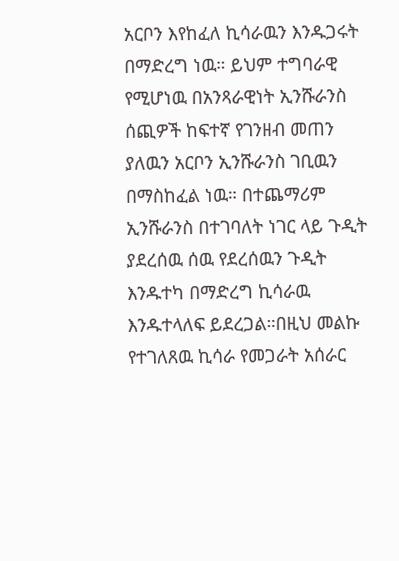አርቦን እየከፈለ ኪሳራዉን እንዱጋሩት በማድረግ ነዉ። ይህም ተግባራዊ የሚሆነዉ በአንጻራዊነት ኢንሹራንስ ሰጪዎች ከፍተኛ የገንዘብ መጠን ያለዉን አርቦን ኢንሹራንስ ገቢዉን በማስከፈል ነዉ። በተጨማሪም ኢንሹራንስ በተገባለት ነገር ላይ ጉዲት ያደረሰዉ ሰዉ የደረሰዉን ጉዲት እንዱተካ በማድረግ ኪሳራዉ እንዱተላለፍ ይደረጋል።በዚህ መልኩ የተገለጸዉ ኪሳራ የመጋራት አሰራር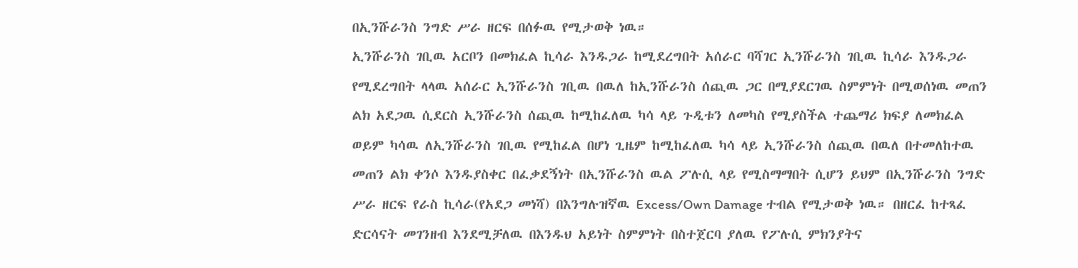በኢንሹራንስ ንግድ ሥራ ዘርፍ በሰፉዉ የሚታወቅ ነዉ።
ኢንሹራንስ ገቢዉ አርቦን በመክፈል ኪሳራ እንዱጋራ ከሚደረግበት አሰራር ባሻገር ኢንሹራንስ ገቢዉ ኪሳራ እንዱጋራ የሚደረግበት ላላዉ አሰራር ኢንሹራንስ ገቢዉ በዉለ ከኢንሹራንስ ሰጪዉ ጋር በሚያደርገዉ ስምምነት በሚወሰነዉ መጠን ልክ አደጋዉ ሲደርስ ኢንሹራንስ ሰጪዉ ከሚከፈለዉ ካሳ ላይ ጉዲቱን ለመካስ የሚያስችል ተጨማሪ ክፍያ ለመክፈል ወይም ካሳዉ ለኢንሹራንስ ገቢዉ የሚከፈል በሆነ ጊዜም ከሚከፈለዉ ካሳ ላይ ኢንሹራንስ ሰጪዉ በዉለ በተመለከተዉ መጠን ልክ ቀንሶ እንዱያስቀር በፈቃደኝነት በኢንሹራንስ ዉል ፖሉሲ ላይ የሚስማማበት ሲሆን ይህም በኢንሹራንስ ንግድ ሥራ ዘርፍ የራስ ኪሳራ(የአደጋ መነሻ) በእንግሉዝኛዉ Excess/Own Damage ተብል የሚታወቅ ነዉ። በዘርፈ ከተጻፈ ድርሳናት መገንዘብ እንደሚቻለዉ በእንዱህ አይነት ስምምነት በስተጀርባ ያለዉ የፖሉሲ ምክንያትና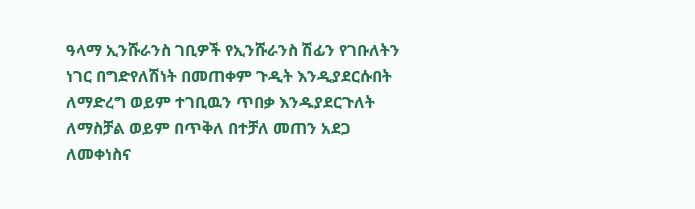ዓላማ ኢንሹራንስ ገቢዎች የኢንሹራንስ ሽፊን የገቡለትን ነገር በግድየለሽነት በመጠቀም ጉዲት እንዲያደርሱበት ለማድረግ ወይም ተገቢዉን ጥበቃ እንዱያደርጉለት ለማስቻል ወይም በጥቅለ በተቻለ መጠን አደጋ ለመቀነስና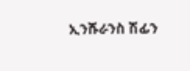ኢንሹራንስ ሽፊን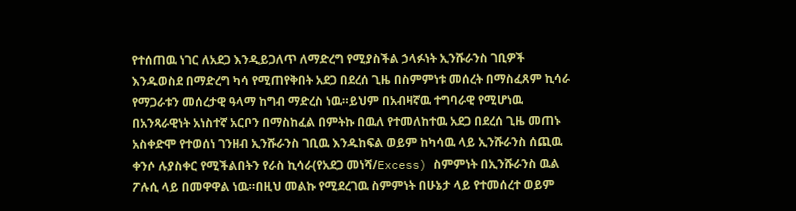የተሰጠዉ ነገር ለአደጋ እንዲይጋለጥ ለማድረግ የሚያስችል ኃላፉነት ኢንሹራንስ ገቢዎች እንዱወስደ በማድረግ ካሳ የሚጠየቅበት አደጋ በደረሰ ጊዜ በስምምነቱ መሰረት በማስፈጸም ኪሳራ የማጋራቱን መሰረታዊ ዓላማ ከግብ ማድረስ ነዉ።ይህም በአብዛኛዉ ተግባራዊ የሚሆነዉ በአንጻራዊነት አነስተኛ አርቦን በማስከፈል በምትኩ በዉለ የተመለከተዉ አደጋ በደረሰ ጊዜ መጠኑ አስቀድሞ የተወሰነ ገንዘብ ኢንሹራንስ ገቢዉ እንዱከፍል ወይም ከካሳዉ ላይ ኢንሹራንስ ሰጪዉ ቀንሶ ሉያስቀር የሚችልበትን የራስ ኪሳራ(የአደጋ መነሻ/Excess) ስምምነት በኢንሹራንስ ዉል ፖሉሲ ላይ በመዋዋል ነዉ።በዚህ መልኩ የሚደረገዉ ስምምነት በሁኔታ ላይ የተመሰረተ ወይም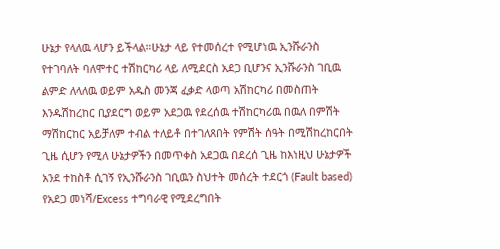ሁኔታ የላለዉ ላሆን ይችላል።ሁኔታ ላይ የተመሰረተ የሚሆነዉ ኢንሹራንስ የተገባለት ባለሞተር ተሽከርካሪ ላይ ለሚደርስ አደጋ ቢሆንና ኢንሹራንስ ገቢዉ ልምድ ለላለዉ ወይም አዱስ መንጃ ፈቃድ ላወጣ አሽከርካሪ በመስጠት እንዱሽከረከር ቢያደርግ ወይም አደጋዉ የደረሰዉ ተሽከርካሪዉ በዉለ በምሽት ማሽከርከር አይቻለም ተብል ተለይቶ በተገለጸበት የምሽት ሰዓት በሚሽከረከርበት ጊዜ ሲሆን የሚለ ሁኔታዎችን በመጥቀስ አደጋዉ በደረሰ ጊዜ ከእነዚህ ሁኔታዎች አንደ ተከስቶ ሲገኝ የኢንሹራንስ ገቢዉን ስህተት መሰረት ተደርጎ (Fault based) የአደጋ መነሻ/Excess ተግባራዊ የሚደረግበት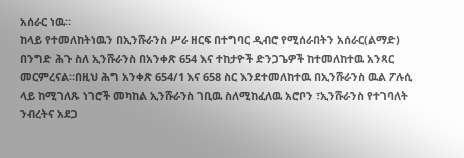አሰራር ነዉ።
ከላይ የተመለከትነዉን በኢንሹራንስ ሥራ ዘርፍ በተግባር ዲብሮ የሚሰራበትን አሰራር(ልማድ) በንግድ ሕጉ ስለ ኢንሹራንስ በአንቀጽ 654 እና ተከታዮች ድንጋጌዎች ከተመለከተዉ አንጻር መርምረናል።በዚህ ሕግ አንቀጽ 654/1 እና 658 ስር እንደተመለከተዉ በኢንሹራንስ ዉል ፖሉሲ ላይ ከሚገለጹ ነገሮች መካከል ኢንሹራንስ ገቢዉ ስለሚከፈለዉ አሮቦን ፣ኢንሹራንስ የተገባለት ንብረትና አደጋ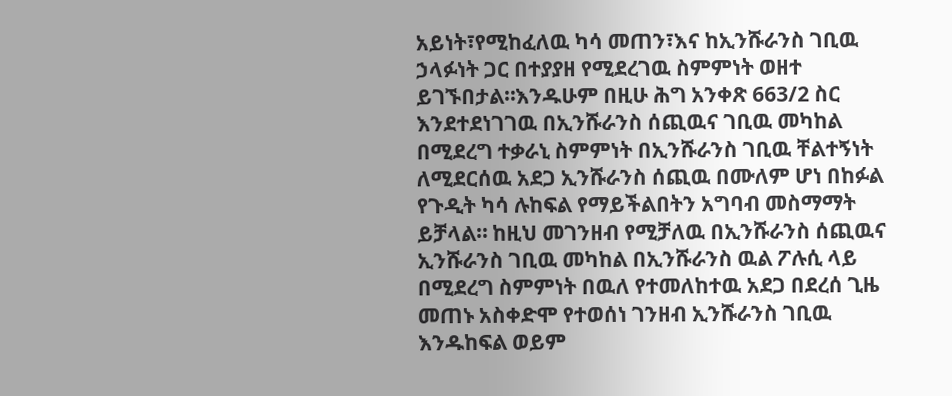አይነት፣የሚከፈለዉ ካሳ መጠን፣እና ከኢንሹራንስ ገቢዉ ኃላፉነት ጋር በተያያዘ የሚደረገዉ ስምምነት ወዘተ ይገኙበታል።እንዱሁም በዚሁ ሕግ አንቀጽ 663/2 ስር እንደተደነገገዉ በኢንሹራንስ ሰጪዉና ገቢዉ መካከል በሚደረግ ተቃራኒ ስምምነት በኢንሹራንስ ገቢዉ ቸልተኝነት ለሚደርሰዉ አደጋ ኢንሹራንስ ሰጪዉ በሙለም ሆነ በከፉል የጉዲት ካሳ ሉከፍል የማይችልበትን አግባብ መስማማት ይቻላል። ከዚህ መገንዘብ የሚቻለዉ በኢንሹራንስ ሰጪዉና ኢንሹራንስ ገቢዉ መካከል በኢንሹራንስ ዉል ፖሉሲ ላይ በሚደረግ ስምምነት በዉለ የተመለከተዉ አደጋ በደረሰ ጊዜ መጠኑ አስቀድሞ የተወሰነ ገንዘብ ኢንሹራንስ ገቢዉ እንዱከፍል ወይም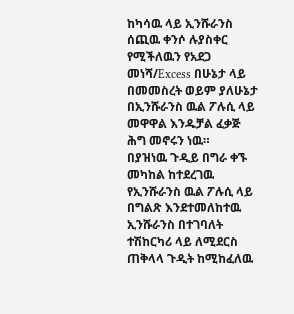ከካሳዉ ላይ ኢንሹራንስ ሰጪዉ ቀንሶ ሉያስቀር የሚችለዉን የአደጋ መነሻ/Excess በሁኔታ ላይ በመመስረት ወይም ያለሁኔታ በኢንሹራንስ ዉል ፖሉሲ ላይ መዋዋል እንዱቻል ፈቃጅ ሕግ መኖሩን ነዉ።
በያዝነዉ ጉዲይ በግራ ቀኙ መካከል ከተደረገዉ የኢንሹራንስ ዉል ፖሉሲ ላይ በግልጽ እንደተመለከተዉ ኢንሹራንስ በተገባለት ተሽከርካሪ ላይ ለሚደርስ ጠቅላላ ጉዲት ከሚከፈለዉ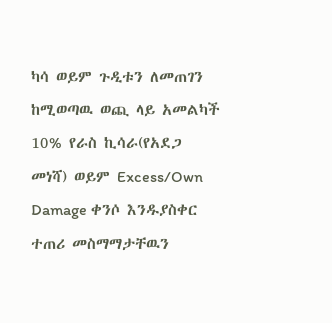ካሳ ወይም ጉዲቱን ለመጠገን ከሚወጣዉ ወጪ ላይ አመልካች 10% የራስ ኪሳራ(የአደጋ መነሻ) ወይም Excess/Own Damage ቀንሶ እንዱያስቀር ተጠሪ መስማማታቸዉን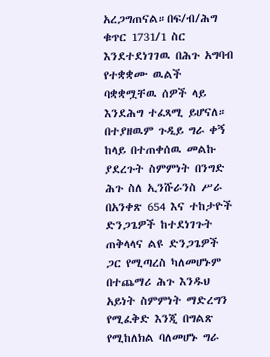አረጋግጠናል።በፍ/ብ/ሕግ ቁጥር 1731/1 ስር እንደተደነገገዉ በሕጉ አግባብ የተቋቋሙ ዉልች ባቋቋሟቸዉ ሰዎች ላይ እንደሕግ ተፈጻሚ ይሆናለ።
በተያዘዉም ጉዲይ ግራ ቀኝ ከላይ በተጠቀሰዉ መልኩ ያደረጉት ስምምነት በንግድ ሕጉ ስለ ኢንሹራንስ ሥራ በአንቀጽ 654 እና ተከታዮች ድንጋጌዎች ከተደነገጉት ጠቅላላና ልዩ ድንጋጌዎች ጋር የሚጣረስ ካለመሆኑም በተጨማሪ ሕጉ እንዱህ አይነት ስምምነት ማድረግን የሚፈቅድ እንጂ በግልጽ የሚከለክል ባለመሆኑ ግራ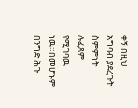ቀኝ በዚህ አግባብ ያደረጉት ስምምነት ሉፈጸም የሚገባዉ ነዉ።በመሆኑም በንግድ ሕጉ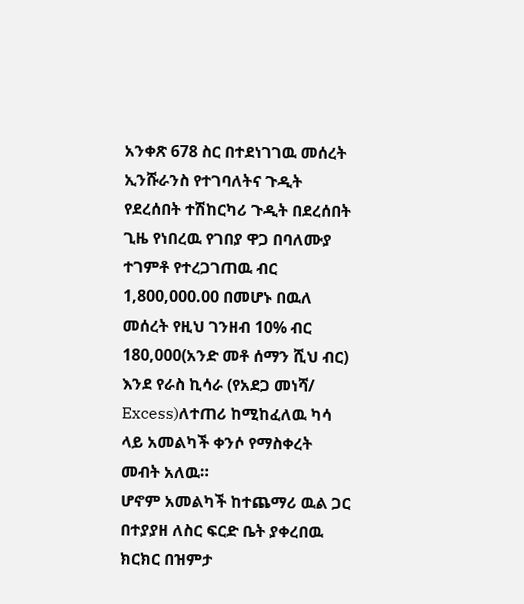አንቀጽ 678 ስር በተደነገገዉ መሰረት ኢንሹራንስ የተገባለትና ጉዲት የደረሰበት ተሽከርካሪ ጉዲት በደረሰበት ጊዜ የነበረዉ የገበያ ዋጋ በባለሙያ ተገምቶ የተረጋገጠዉ ብር 1,800,000.00 በመሆኑ በዉለ መሰረት የዚህ ገንዘብ 10% ብር 180,000(አንድ መቶ ሰማን ሺህ ብር) እንደ የራስ ኪሳራ (የአደጋ መነሻ/ Excess)ለተጠሪ ከሚከፈለዉ ካሳ ላይ አመልካች ቀንሶ የማስቀረት መብት አለዉ።
ሆኖም አመልካች ከተጨማሪ ዉል ጋር በተያያዘ ለስር ፍርድ ቤት ያቀረበዉ ክርክር በዝምታ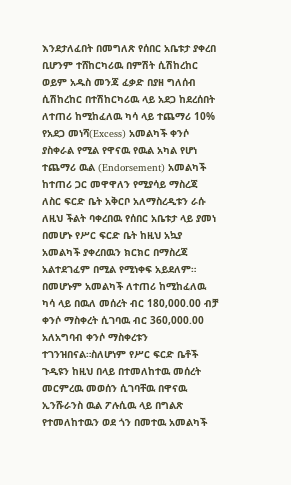እንደታለፈበት በመግለጽ የሰበር አቤቱታ ያቀረበ ቢሆንም ተሸከርካሪዉ በምሽት ሲሽከረከር ወይም አዱስ መንጃ ፈቃድ በያዘ ግለሰብ ሲሽከረከር በተሽከርካሪዉ ላይ አደጋ ከደረሰበት ለተጠሪ ከሚከፈለዉ ካሳ ላይ ተጨማሪ 10% የአደጋ መነሻ(Excess) አመልካች ቀንሶ ያስቀራል የሚል የዋናዉ የዉል አካል የሆነ ተጨማሪ ዉል (Endorsement) አመልካች ከተጠሪ ጋር መዋዋለን የሚያሳይ ማስረጃ ለስር ፍርድ ቤት አቅርቦ አለማስረዲቱን ራሱ ለዚህ ችልት ባቀረበዉ የሰበር አቤቱታ ላይ ያመነ በመሆኑ የሥር ፍርድ ቤት ከዚህ አኳያ አመልካች ያቀረበዉን ክርክር በማስረጃ አልተደገፈም በሚል የሚነቀፍ አይደለም።
በመሆኑም አመልካች ለተጠሪ ከሚከፈለዉ ካሳ ላይ በዉለ መሰረት ብር 180,000.00 ብቻ ቀንሶ ማስቀረት ሲገባዉ ብር 360,000.00 አለአግባብ ቀንሶ ማስቀረቱን ተገንዝበናል።ስለሆነም የሥር ፍርድ ቤቶች ጉዲዩን ከዚህ በላይ በተመለከተዉ መሰረት መርምረዉ መወሰን ሲገባቸዉ በዋናዉ ኢንሹራንስ ዉል ፖሉሲዉ ላይ በግልጽ የተመለከተዉን ወደ ጎን በመተዉ አመልካች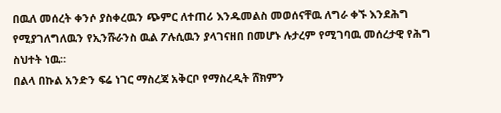በዉለ መሰረት ቀንሶ ያስቀረዉን ጭምር ለተጠሪ እንዱመልስ መወሰናቸዉ ለግራ ቀኙ እንደሕግ የሚያገለግለዉን የኢንሹራንስ ዉል ፖሉሲዉን ያላገናዘበ በመሆኑ ሉታረም የሚገባዉ መሰረታዊ የሕግ ስህተት ነዉ።
በልላ በኩል አንድን ፍሬ ነገር ማስረጃ አቅርቦ የማስረዲት ሸክምን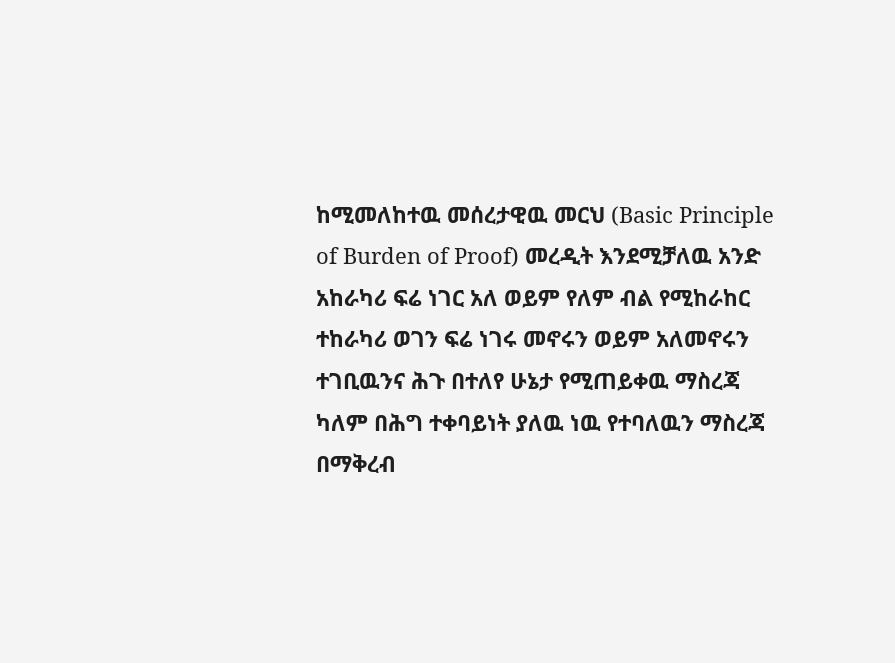ከሚመለከተዉ መሰረታዊዉ መርህ (Basic Principle of Burden of Proof) መረዲት እንደሚቻለዉ አንድ አከራካሪ ፍሬ ነገር አለ ወይም የለም ብል የሚከራከር ተከራካሪ ወገን ፍሬ ነገሩ መኖሩን ወይም አለመኖሩን ተገቢዉንና ሕጉ በተለየ ሁኔታ የሚጠይቀዉ ማስረጃ ካለም በሕግ ተቀባይነት ያለዉ ነዉ የተባለዉን ማስረጃ በማቅረብ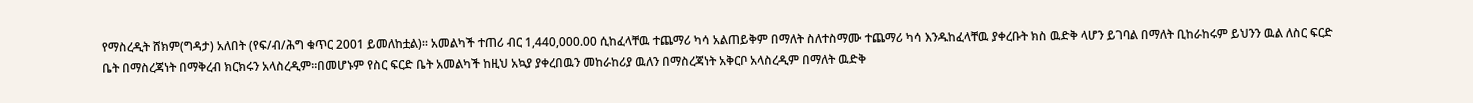የማስረዲት ሸክም(ግዳታ) አለበት (የፍ/ብ/ሕግ ቁጥር 2001 ይመለከቷል)። አመልካች ተጠሪ ብር 1,440,000.00 ሲከፈላቸዉ ተጨማሪ ካሳ አልጠይቅም በማለት ስለተስማሙ ተጨማሪ ካሳ እንዱከፈላቸዉ ያቀረቡት ክስ ዉድቅ ላሆን ይገባል በማለት ቢከራከሩም ይህንን ዉል ለስር ፍርድ ቤት በማስረጃነት በማቅረብ ክርክሩን አላስረዲም።በመሆኑም የስር ፍርድ ቤት አመልካች ከዚህ አኳያ ያቀረበዉን መከራከሪያ ዉለን በማስረጃነት አቅርቦ አላስረዲም በማለት ዉድቅ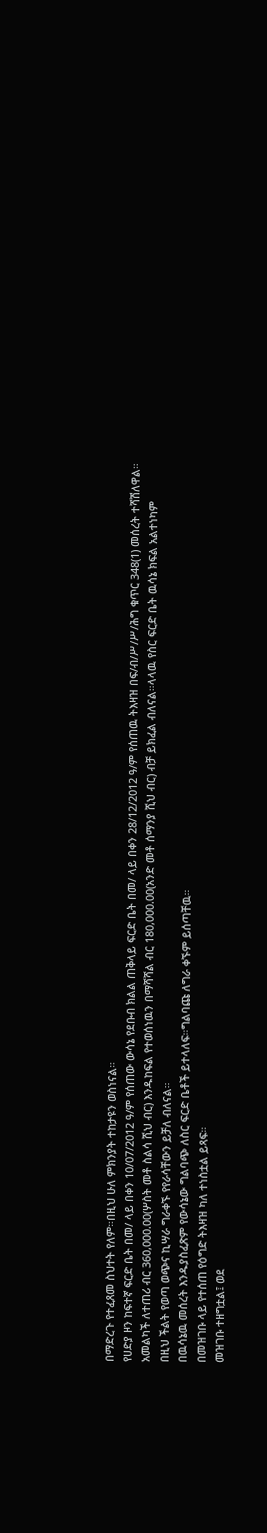በማድረጉ የተፈጸመ ስህተት የለም።በዚህ ሁለ ምክንያት ተከታዩን ወስነናል።
የሀድያ ዞን ከፍተኛ ፍርድ ቤት በመ/ ላይ በቀን 10/07/2012 ዓ/ም የሰጠው ውሳኔ የደቡብ ክልል ጠቅላይ ፍርድ ቤት በመ/ ላይ በቀን 28/12/2012 ዓ/ም የሰጠዉ ትእዛዝ በፍ/ብ/ሥ/ሥ/ሕግ ቁጥር 348(1) መሰረት ተሻሽለዋል።
አመልካች ለተጠሪ ብር 360,000.00(ሦስት መቶ ስልሳ ሺህ ብር) እንዱከፍል የተወሰነዉን በማሻሻል ብር 180,000.00(አንድ መቶ ሰማንያ ሺህ ብር) ብቻ ይክፈል ብለናል።ላላዉ የስር ፍርድ ቤት ዉሳኔ ክፍል አልተነካም
በዚህ ችልት የወጣ ወጭና ኪሣራ ግራቀኙ የየራሳቸውን ይቻለ ብለናል።
በዉሳኔዉ መሰረት እንዱያስፈጽም የውሳኔው ግልባጭ ለስር ፍርድ ቤቶች ይተላለፍ።ግልባጩ ለግራ ቀኙም ይሰጣቸዉ።
በመዝገቡ ላይ የተሰጠ የዕግድ ትእዛዝ ካለ ተነስቷል ይጻፍ።
መዝገቡ ተዘግቷል፤ ወደ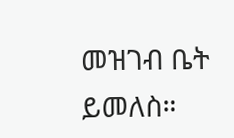መዝገብ ቤት ይመለስ።